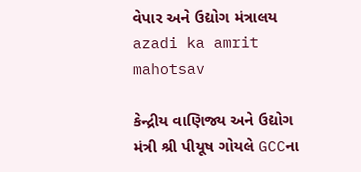વેપાર અને ઉદ્યોગ મંત્રાલય
azadi ka amrit mahotsav

કેન્દ્રીય વાણિજ્ય અને ઉદ્યોગ મંત્રી શ્રી પીયૂષ ગોયલે GCCના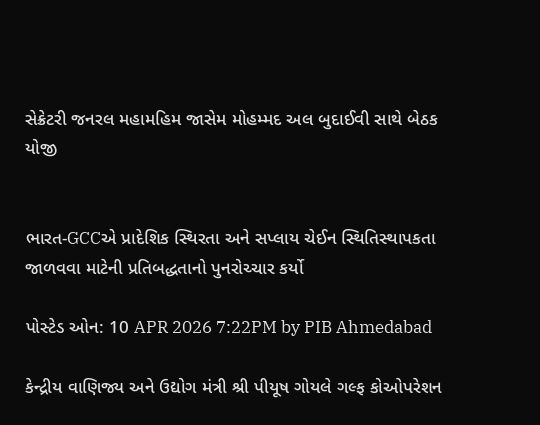સેક્રેટરી જનરલ મહામહિમ જાસેમ મોહમ્મદ અલ બુદાઈવી સાથે બેઠક યોજી


ભારત-GCCએ પ્રાદેશિક સ્થિરતા અને સપ્લાય ચેઈન સ્થિતિસ્થાપકતા જાળવવા માટેની પ્રતિબદ્ધતાનો પુનરોચ્ચાર કર્યો

પોસ્ટેડ ઓન: 10 APR 2026 7:22PM by PIB Ahmedabad

કેન્દ્રીય વાણિજ્ય અને ઉદ્યોગ મંત્રી શ્રી પીયૂષ ગોયલે ગલ્ફ કોઓપરેશન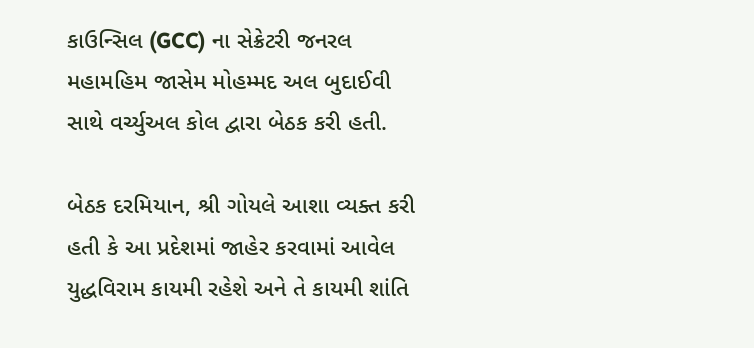કાઉન્સિલ (GCC) ના સેક્રેટરી જનરલ મહામહિમ જાસેમ મોહમ્મદ અલ બુદાઈવી સાથે વર્ચ્યુઅલ કોલ દ્વારા બેઠક કરી હતી.

બેઠક દરમિયાન, શ્રી ગોયલે આશા વ્યક્ત કરી હતી કે આ પ્રદેશમાં જાહેર કરવામાં આવેલ યુદ્ધવિરામ કાયમી રહેશે અને તે કાયમી શાંતિ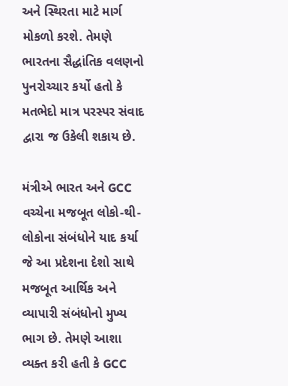અને સ્થિરતા માટે માર્ગ મોકળો કરશે. તેમણે ભારતના સૈદ્ધાંતિક વલણનો પુનરોચ્ચાર કર્યો હતો કે મતભેદો માત્ર પરસ્પર સંવાદ દ્વારા જ ઉકેલી શકાય છે.

મંત્રીએ ભારત અને GCC વચ્ચેના મજબૂત લોકો-થી-લોકોના સંબંધોને યાદ કર્યા જે આ પ્રદેશના દેશો સાથે મજબૂત આર્થિક અને વ્યાપારી સંબંધોનો મુખ્ય ભાગ છે. તેમણે આશા વ્યક્ત કરી હતી કે GCC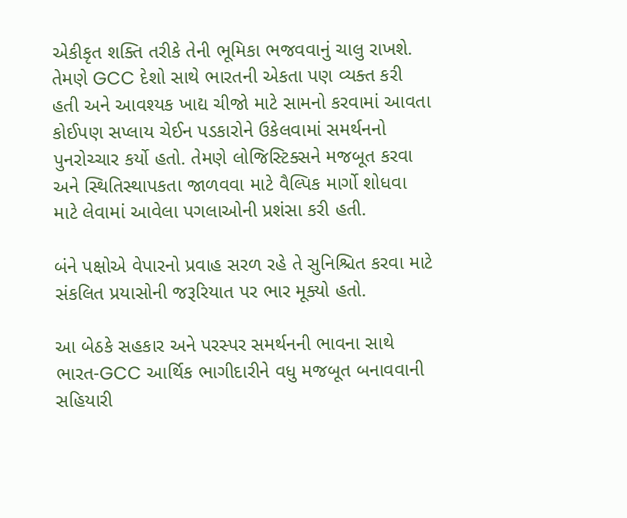એકીકૃત શક્તિ તરીકે તેની ભૂમિકા ભજવવાનું ચાલુ રાખશે. તેમણે GCC દેશો સાથે ભારતની એકતા પણ વ્યક્ત કરી હતી અને આવશ્યક ખાદ્ય ચીજો માટે સામનો કરવામાં આવતા કોઈપણ સપ્લાય ચેઈન પડકારોને ઉકેલવામાં સમર્થનનો પુનરોચ્ચાર કર્યો હતો. તેમણે લોજિસ્ટિક્સને મજબૂત કરવા અને સ્થિતિસ્થાપકતા જાળવવા માટે વૈલ્પિક માર્ગો શોધવા માટે લેવામાં આવેલા પગલાઓની પ્રશંસા કરી હતી.

બંને પક્ષોએ વેપારનો પ્રવાહ સરળ રહે તે સુનિશ્ચિત કરવા માટે સંકલિત પ્રયાસોની જરૂરિયાત પર ભાર મૂક્યો હતો.

આ બેઠકે સહકાર અને પરસ્પર સમર્થનની ભાવના સાથે ભારત-GCC આર્થિક ભાગીદારીને વધુ મજબૂત બનાવવાની સહિયારી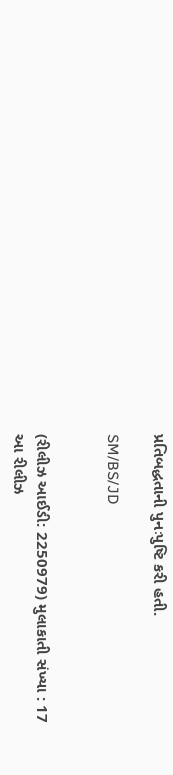પ્રતિબદ્ધતાની પુનઃપુષ્ટિ કરી હતી.

SM/BS/JD


(રીલીઝ આઈડી: 2250979) મુલાકાતી સંખ્યા : 17
આ રીલીઝ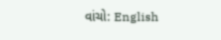વાંચો: English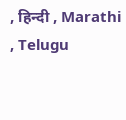, हिन्दी , Marathi , Telugu